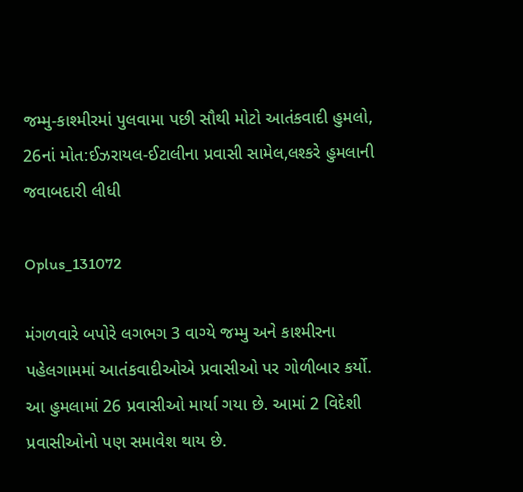જમ્મુ-કાશ્મીરમાં પુલવામા પછી સૌથી મોટો આતંકવાદી હુમલો, 26નાં મોત:ઈઝરાયલ-ઈટાલીના પ્રવાસી સામેલ,લશ્કરે હુમલાની જવાબદારી લીધી

Oplus_131072

મંગળવારે બપોરે લગભગ 3 વાગ્યે જમ્મુ અને કાશ્મીરના પહેલગામમાં આતંકવાદીઓએ પ્રવાસીઓ પર ગોળીબાર કર્યો. આ હુમલામાં 26 પ્રવાસીઓ માર્યા ગયા છે. આમાં 2 વિદેશી પ્રવાસીઓનો પણ સમાવેશ થાય છે.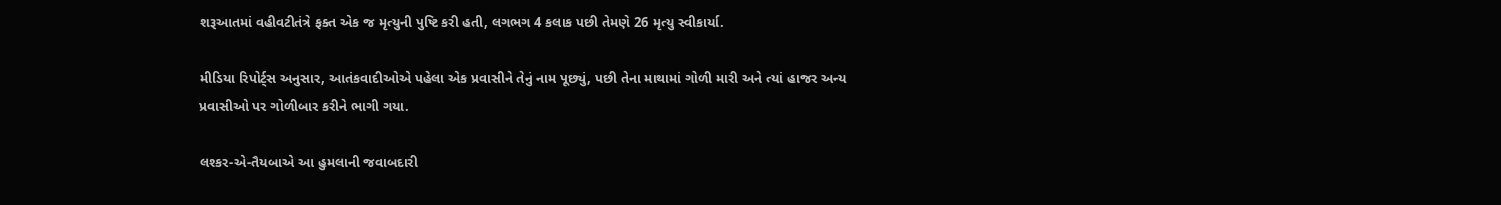શરૂઆતમાં વહીવટીતંત્રે ફક્ત એક જ મૃત્યુની પુષ્ટિ કરી હતી, લગભગ 4 કલાક પછી તેમણે 26 મૃત્યુ સ્વીકાર્યા.

મીડિયા રિપોર્ટ્સ અનુસાર, આતંકવાદીઓએ પહેલા એક પ્રવાસીને તેનું નામ પૂછ્યું, પછી તેના માથામાં ગોળી મારી અને ત્યાં હાજર અન્ય પ્રવાસીઓ પર ગોળીબાર કરીને ભાગી ગયા.

લશ્કર-એ-તૈયબાએ આ હુમલાની જવાબદારી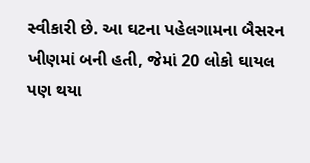સ્વીકારી છે. આ ઘટના પહેલગામના બૈસરન ખીણમાં બની હતી, જેમાં 20 લોકો ઘાયલ પણ થયા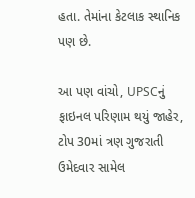હતા. તેમાંના કેટલાક સ્થાનિક પણ છે.

આ પણ વાંચો, UPSCનું ફાઇનલ પરિણામ થયું જાહેર, ટોપ 30માં ત્રણ ગુજરાતી ઉમેદવાર સામેલ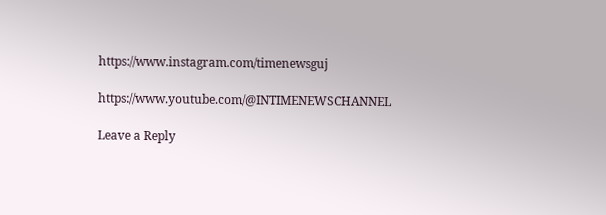https://www.instagram.com/timenewsguj

https://www.youtube.com/@INTIMENEWSCHANNEL

Leave a Reply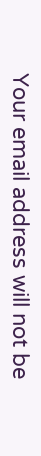Your email address will not be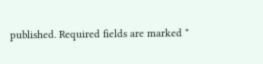published. Required fields are marked *